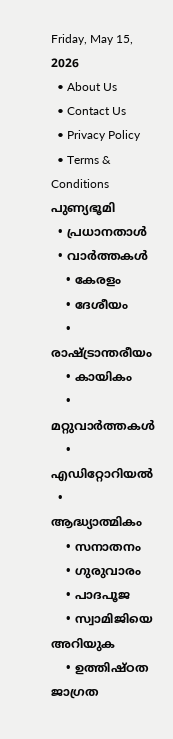Friday, May 15, 2026
  • About Us
  • Contact Us
  • Privacy Policy
  • Terms & Conditions
പുണ്യഭൂമി
  • പ്രധാനതാൾ
  • വാർത്തകൾ
    • കേരളം
    • ദേശീയം
    • രാഷ്ട്രാന്തരീയം
    • കായികം
    • മറ്റുവാര്‍ത്തകള്‍
    • എഡിറ്റോറിയല്‍
  • ആദ്ധ്യാത്മികം
    • സനാതനം
    • ഗുരുവാരം
    • പാദപൂജ
    • സ്വാമിജിയെ അറിയുക
    • ഉത്തിഷ്ഠത ജാഗ്രത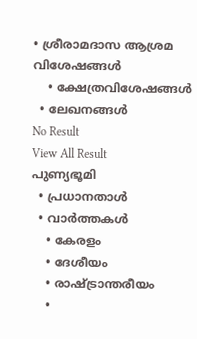• ശ്രീരാമദാസ ആശ്രമ വിശേഷങ്ങൾ
    • ക്ഷേത്രവിശേഷങ്ങള്‍
  • ലേഖനങ്ങള്‍
No Result
View All Result
പുണ്യഭൂമി
  • പ്രധാനതാൾ
  • വാർത്തകൾ
    • കേരളം
    • ദേശീയം
    • രാഷ്ട്രാന്തരീയം
    •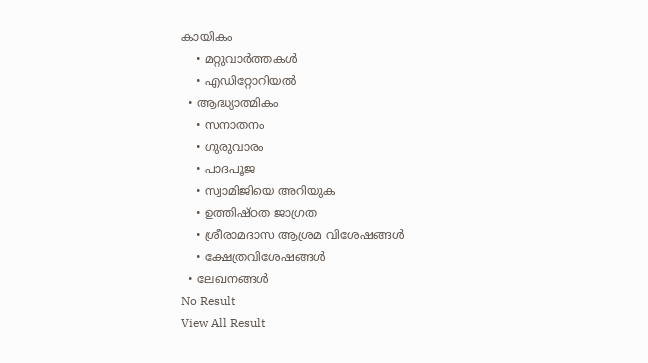കായികം
    • മറ്റുവാര്‍ത്തകള്‍
    • എഡിറ്റോറിയല്‍
  • ആദ്ധ്യാത്മികം
    • സനാതനം
    • ഗുരുവാരം
    • പാദപൂജ
    • സ്വാമിജിയെ അറിയുക
    • ഉത്തിഷ്ഠത ജാഗ്രത
    • ശ്രീരാമദാസ ആശ്രമ വിശേഷങ്ങൾ
    • ക്ഷേത്രവിശേഷങ്ങള്‍
  • ലേഖനങ്ങള്‍
No Result
View All Result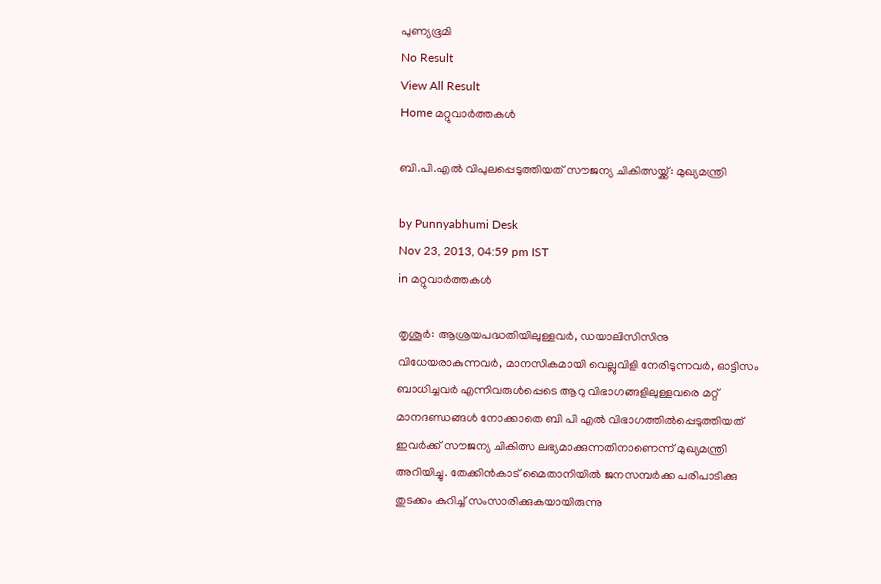പുണ്യഭൂമി
No Result
View All Result
Home മറ്റുവാര്‍ത്തകള്‍

ബി.പി.എല്‍ വിപുലപ്പെടുത്തിയത് സൗജന്യ ചികിത്സയ്ക്ക്: മുഖ്യമന്ത്രി

by Punnyabhumi Desk
Nov 23, 2013, 04:59 pm IST
in മറ്റുവാര്‍ത്തകള്‍

തൃശൂര്‍: ആശ്രയപദ്ധതിയിലുള്ളവര്‍, ഡയാലിസിസിനു വിധേയരാകുന്നവര്‍, മാനസികമായി വെല്ലുവിളി നേരിടുന്നവര്‍, ഓട്ടിസം ബാധിച്ചവര്‍ എന്നിവരുള്‍പ്പെടെ ആറു വിഭാഗങ്ങളിലുള്ളവരെ മറ്റ് മാനദണ്ഡങ്ങള്‍ നോക്കാതെ ബി പി എല്‍ വിഭാഗത്തില്‍പ്പെടുത്തിയത് ഇവര്‍ക്ക് സൗജന്യ ചികിത്സ ലഭ്യമാക്കുന്നതിനാണെന്ന് മുഖ്യമന്ത്രി അറിയിച്ചു. തേക്കിന്‍കാട് മൈതാനിയില്‍ ജനസമ്പര്‍ക്ക പരിപാടിക്കു തുടക്കം കുറിച്ച് സംസാരിക്കുകയായിരുന്നു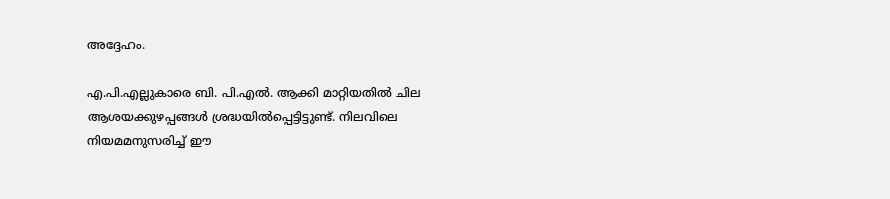അദ്ദേഹം.

എ.പി.എല്ലുകാരെ ബി. പി.എല്‍. ആക്കി മാറ്റിയതില്‍ ചില ആശയക്കുഴപ്പങ്ങള്‍ ശ്രദ്ധയില്‍പ്പെട്ടിട്ടുണ്ട്. നിലവിലെ നിയമമനുസരിച്ച് ഈ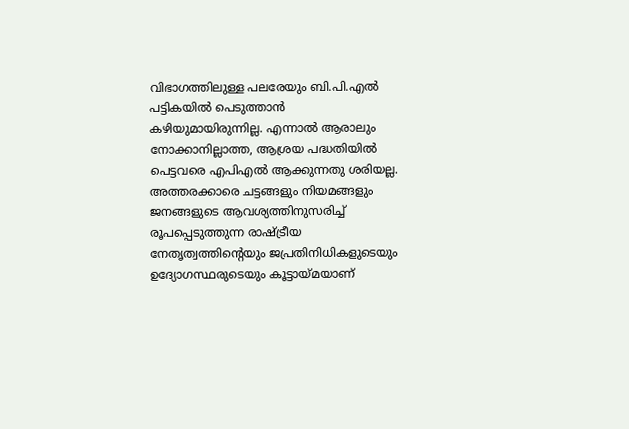വിഭാഗത്തിലുള്ള പലരേയും ബി.പി.എല്‍ പട്ടികയില്‍ പെടുത്താന്‍ കഴിയുമായിരുന്നില്ല. എന്നാല്‍ ആരാലും നോക്കാനില്ലാത്ത, ആശ്രയ പദ്ധതിയില്‍ പെട്ടവരെ എപിഎല്‍ ആക്കുന്നതു ശരിയല്ല. അത്തരക്കാരെ ചട്ടങ്ങളും നിയമങ്ങളും ജനങ്ങളുടെ ആവശ്യത്തിനുസരിച്ച് രൂപപ്പെടുത്തുന്ന രാഷ്ട്രീയ നേതൃത്വത്തിന്റെയും ജപ്രതിനിധികളുടെയും ഉദ്യോഗസ്ഥരുടെയും കൂട്ടായ്മയാണ്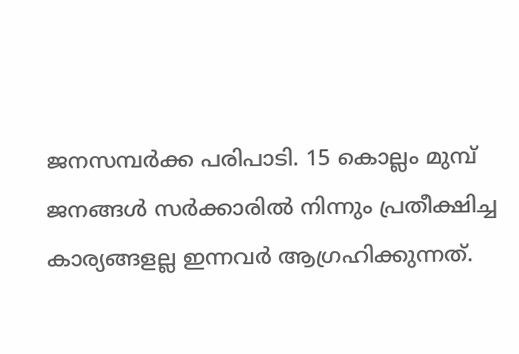ജനസമ്പര്‍ക്ക പരിപാടി. 15 കൊല്ലം മുമ്പ് ജനങ്ങള്‍ സര്‍ക്കാരില്‍ നിന്നും പ്രതീക്ഷിച്ച കാര്യങ്ങളല്ല ഇന്നവര്‍ ആഗ്രഹിക്കുന്നത്.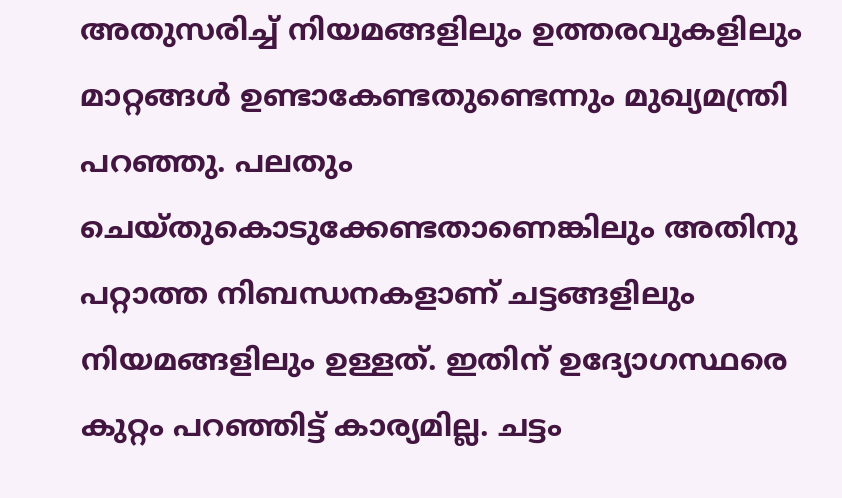അതുസരിച്ച് നിയമങ്ങളിലും ഉത്തരവുകളിലും മാറ്റങ്ങള്‍ ഉണ്ടാകേണ്ടതുണ്ടെന്നും മുഖ്യമന്ത്രി പറഞ്ഞു. പലതും ചെയ്തുകൊടുക്കേണ്ടതാണെങ്കിലും അതിനു പറ്റാത്ത നിബന്ധനകളാണ് ചട്ടങ്ങളിലും നിയമങ്ങളിലും ഉള്ളത്. ഇതിന് ഉദ്യോഗസ്ഥരെ കുറ്റം പറഞ്ഞിട്ട് കാര്യമില്ല. ചട്ടം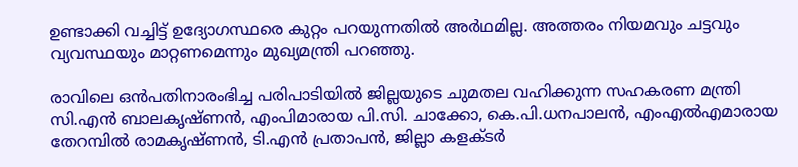ഉണ്ടാക്കി വച്ചിട്ട് ഉദ്യോഗസ്ഥരെ കുറ്റം പറയുന്നതില്‍ അര്‍ഥമില്ല. അത്തരം നിയമവും ചട്ടവും വ്യവസ്ഥയും മാറ്റണമെന്നും മുഖ്യമന്ത്രി പറഞ്ഞു.

രാവിലെ ഒന്‍പതിനാരംഭിച്ച പരിപാടിയില്‍ ജില്ലയുടെ ചുമതല വഹിക്കുന്ന സഹകരണ മന്ത്രി സി.എന്‍ ബാലകൃഷ്ണന്‍, എംപിമാരായ പി.സി. ചാക്കോ, കെ.പി.ധനപാലന്‍, എംഎല്‍എമാരായ തേറമ്പില്‍ രാമകൃഷ്ണന്‍, ടി.എന്‍ പ്രതാപന്‍, ജില്ലാ കളക്ടര്‍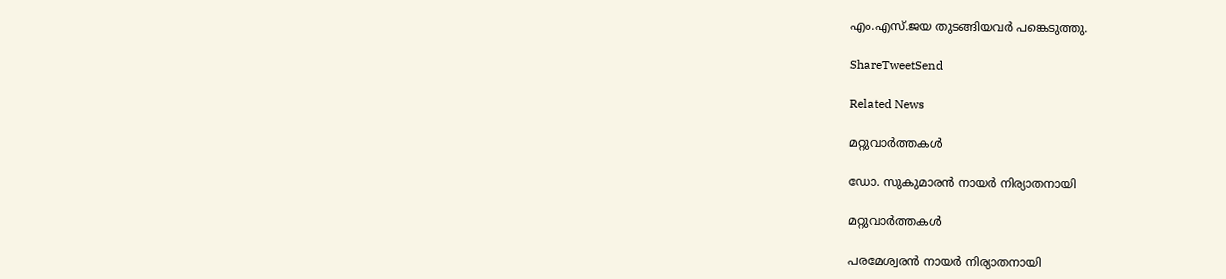എം.എസ്.ജയ തുടങ്ങിയവര്‍ പങ്കെടുത്തു.

ShareTweetSend

Related News

മറ്റുവാര്‍ത്തകള്‍

ഡോ. സുകുമാരന്‍ നായര്‍ നിര്യാതനായി

മറ്റുവാര്‍ത്തകള്‍

പരമേശ്വരന്‍ നായര്‍ നിര്യാതനായി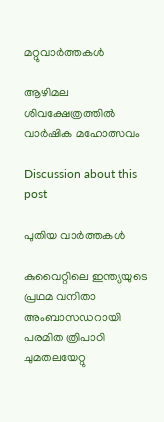മറ്റുവാര്‍ത്തകള്‍

ആഴിമല ശിവക്ഷേത്രത്തിൽ വാർഷിക മഹോത്സവം

Discussion about this post

പുതിയ വാർത്തകൾ

കുവൈറ്റിലെ ഇന്ത്യയുടെ പ്രഥമ വനിതാ അംബാസഡറായി പരമിത ത്രിപാഠി ചുമതലയേറ്റു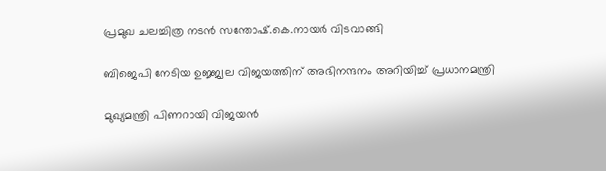പ്രമുഖ ചലച്ചിത്ര നടന്‍ സന്തോഷ്.കെ.നായര്‍ വിടവാങ്ങി

ബിജെപി നേടിയ ഉജ്ജ്വല വിജയത്തിന് അഭിനന്ദനം അറിയിച്ച് പ്രധാനമന്ത്രി

മുഖ്യമന്ത്രി പിണറായി വിജയന്‍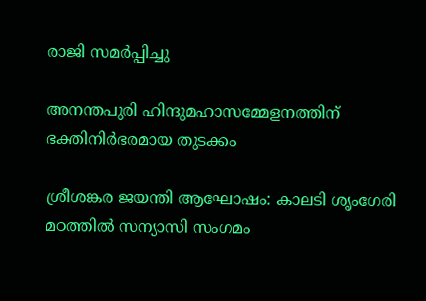രാജി സമര്‍പ്പിച്ചു

അനന്തപുരി ഹിന്ദുമഹാസമ്മേളനത്തിന് ഭക്തിനിര്‍ഭരമായ തുടക്കം

ശ്രീശങ്കര ജയന്തി ആഘോഷം: കാലടി ശൃംഗേരി മഠത്തില്‍ സന്യാസി സംഗമം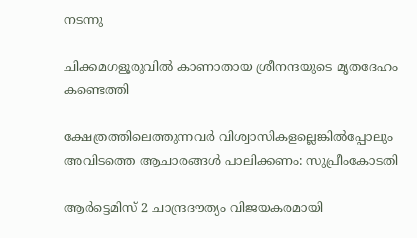നടന്നു

ചിക്കമഗളൂരുവില്‍ കാണാതായ ശ്രീനന്ദയുടെ മൃതദേഹം കണ്ടെത്തി

ക്ഷേത്രത്തിലെത്തുന്നവര്‍ വിശ്വാസികളല്ലെങ്കില്‍പ്പോലും അവിടത്തെ ആചാരങ്ങള്‍ പാലിക്കണം: സുപ്രീംകോടതി

ആര്‍ട്ടെമിസ് 2 ചാന്ദ്രദൗത്യം വിജയകരമായി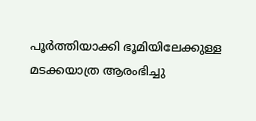പൂര്‍ത്തിയാക്കി ഭൂമിയിലേക്കുള്ള മടക്കയാത്ര ആരംഭിച്ചു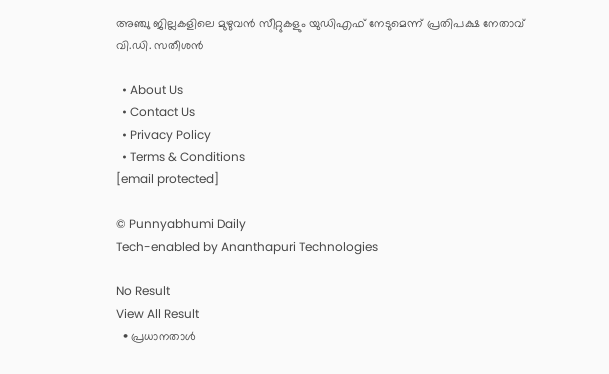അഞ്ചു ജില്ലകളിലെ മുഴുവന്‍ സീറ്റുകളും യുഡിഎഫ് നേടുമെന്ന് പ്രതിപക്ഷ നേതാവ് വി.ഡി. സതീശന്‍

  • About Us
  • Contact Us
  • Privacy Policy
  • Terms & Conditions
[email protected]

© Punnyabhumi Daily
Tech-enabled by Ananthapuri Technologies

No Result
View All Result
  • പ്രധാനതാൾ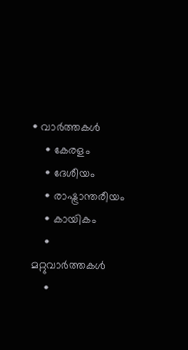• വാർത്തകൾ
    • കേരളം
    • ദേശീയം
    • രാഷ്ട്രാന്തരീയം
    • കായികം
    • മറ്റുവാര്‍ത്തകള്‍
    •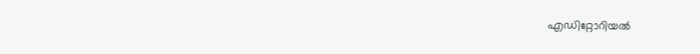എഡിറ്റോറിയല്‍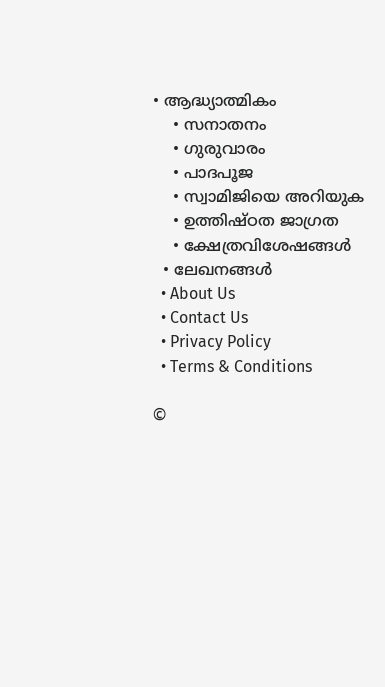• ആദ്ധ്യാത്മികം
    • സനാതനം
    • ഗുരുവാരം
    • പാദപൂജ
    • സ്വാമിജിയെ അറിയുക
    • ഉത്തിഷ്ഠത ജാഗ്രത
    • ക്ഷേത്രവിശേഷങ്ങള്‍
  • ലേഖനങ്ങള്‍
  • About Us
  • Contact Us
  • Privacy Policy
  • Terms & Conditions

©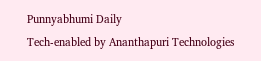Punnyabhumi Daily
Tech-enabled by Ananthapuri Technologies